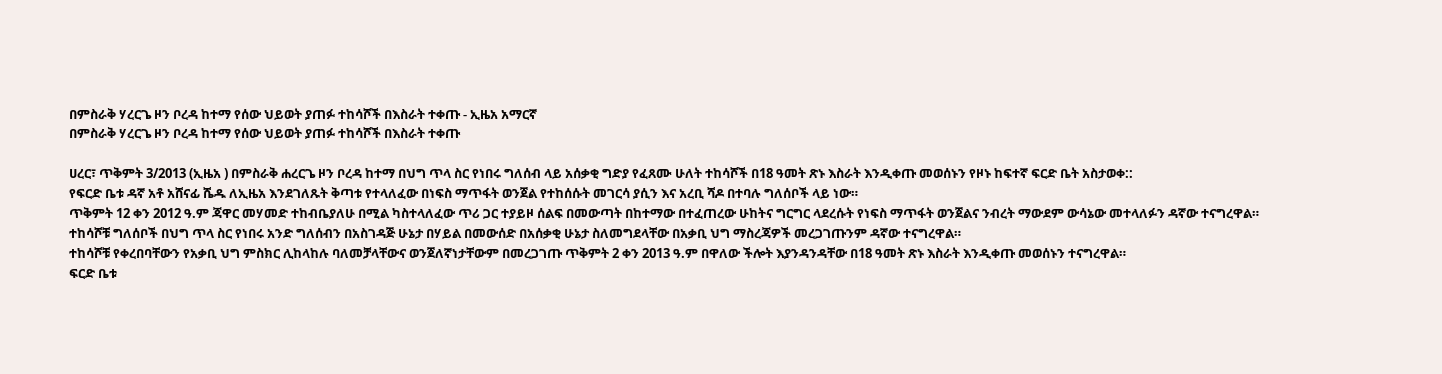በምስራቅ ሃረርጌ ዞን ቦረዳ ከተማ የሰው ህይወት ያጠፉ ተከሳሾች በእስራት ተቀጡ - ኢዜአ አማርኛ
በምስራቅ ሃረርጌ ዞን ቦረዳ ከተማ የሰው ህይወት ያጠፉ ተከሳሾች በእስራት ተቀጡ

ሀረር፣ ጥቅምት 3/2013 (ኢዜአ ) በምስራቅ ሐረርጌ ዞን ቦረዳ ከተማ በህግ ጥላ ስር የነበሩ ግለሰብ ላይ አሰቃቂ ግድያ የፈጸሙ ሁለት ተከሳሾች በ18 ዓመት ጽኑ እስራት እንዲቀጡ መወሰኑን የዞኑ ከፍተኛ ፍርድ ቤት አስታወቀ::
የፍርድ ቤቱ ዳኛ አቶ አሸናፊ ሼዱ ለኢዜአ እንደገለጹት ቅጣቱ የተላለፈው በነፍስ ማጥፋት ወንጀል የተከሰሱት መገርሳ ያሲን እና አረቢ ሻዶ በተባሉ ግለሰቦች ላይ ነው።
ጥቅምት 12 ቀን 2012 ዓ.ም ጃዋር መሃመድ ተከብቤያለሁ በሚል ካስተላለፈው ጥሪ ጋር ተያይዞ ሰልፍ በመውጣት በከተማው በተፈጠረው ሁከትና ግርግር ላደረሱት የነፍስ ማጥፋት ወንጀልና ንብረት ማውደም ውሳኔው መተላለፉን ዳኛው ተናግረዋል።
ተከሳሾቹ ግለሰቦች በህግ ጥላ ስር የነበሩ አንድ ግለሰብን በአስገዳጅ ሁኔታ በሃይል በመውሰድ በአሰቃቂ ሁኔታ ስለመግደላቸው በአቃቢ ህግ ማስረጃዎች መረጋገጡንም ዳኛው ተናግረዋል።
ተከሳሾቹ የቀረበባቸውን የአቃቢ ህግ ምስክር ሊከላከሉ ባለመቻላቸውና ወንጀለኛነታቸውም በመረጋገጡ ጥቅምት 2 ቀን 2013 ዓ.ም በዋለው ችሎት እያንዳንዳቸው በ18 ዓመት ጽኑ እስራት እንዲቀጡ መወሰኑን ተናግረዋል።
ፍርድ ቤቱ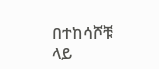በተከሳሾቹ ላይ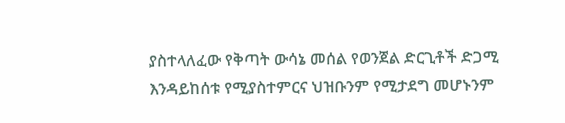ያስተላለፈው የቅጣት ውሳኔ መሰል የወንጀል ድርጊቶች ድጋሚ እንዳይከሰቱ የሚያስተምርና ህዝቡንም የሚታደግ መሆኑንም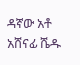ዳኛው አቶ አሸናፊ ሼዱ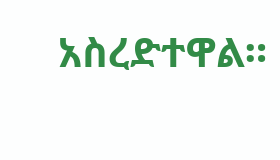አስረድተዋል።